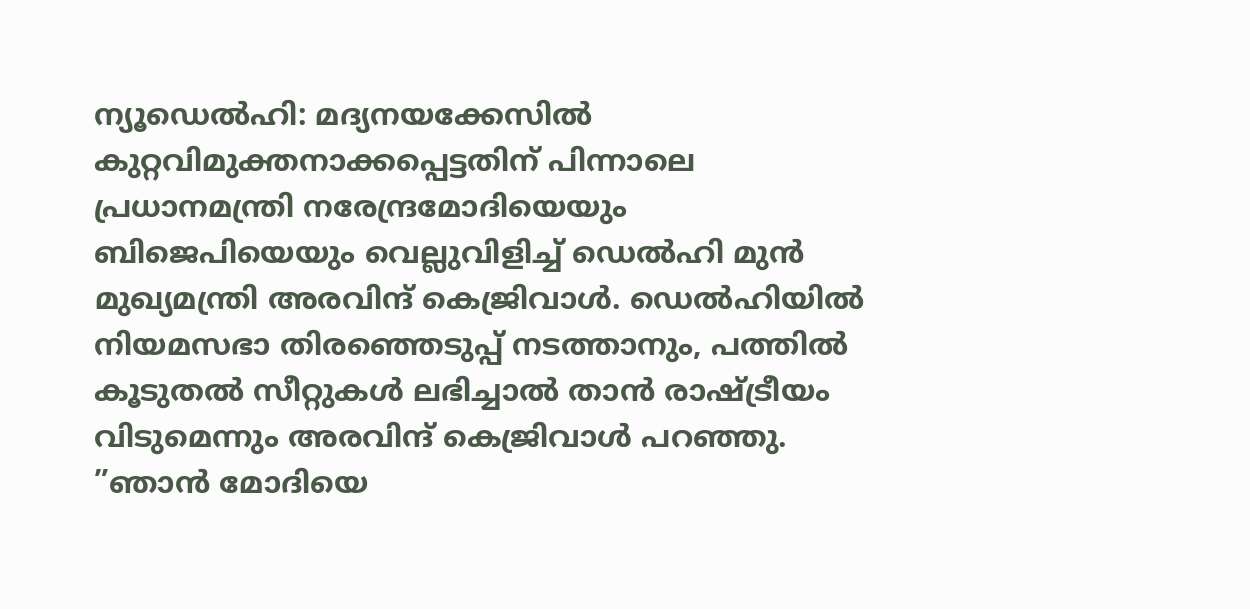ന്യൂഡെൽഹി: മദ്യനയക്കേസിൽ കുറ്റവിമുക്തനാക്കപ്പെട്ടതിന് പിന്നാലെ പ്രധാനമന്ത്രി നരേന്ദ്രമോദിയെയും ബിജെപിയെയും വെല്ലുവിളിച്ച് ഡെൽഹി മുൻ മുഖ്യമന്ത്രി അരവിന്ദ് കെജ്രിവാൾ. ഡെൽഹിയിൽ നിയമസഭാ തിരഞ്ഞെടുപ്പ് നടത്താനും, പത്തിൽ കൂടുതൽ സീറ്റുകൾ ലഭിച്ചാൽ താൻ രാഷ്ട്രീയം വിടുമെന്നും അരവിന്ദ് കെജ്രിവാൾ പറഞ്ഞു.
”ഞാൻ മോദിയെ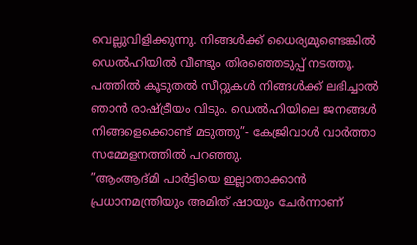വെല്ലുവിളിക്കുന്നു. നിങ്ങൾക്ക് ധൈര്യമുണ്ടെങ്കിൽ ഡെൽഹിയിൽ വീണ്ടും തിരഞ്ഞെടുപ്പ് നടത്തൂ. പത്തിൽ കൂടുതൽ സീറ്റുകൾ നിങ്ങൾക്ക് ലഭിച്ചാൽ ഞാൻ രാഷ്ട്രീയം വിടും. ഡെൽഹിയിലെ ജനങ്ങൾ നിങ്ങളെക്കൊണ്ട് മടുത്തു”- കേജ്രിവാൾ വാർത്താ സമ്മേളനത്തിൽ പറഞ്ഞു.
”ആംആദ്മി പാർട്ടിയെ ഇല്ലാതാക്കാൻ പ്രധാനമന്ത്രിയും അമിത് ഷായും ചേർന്നാണ്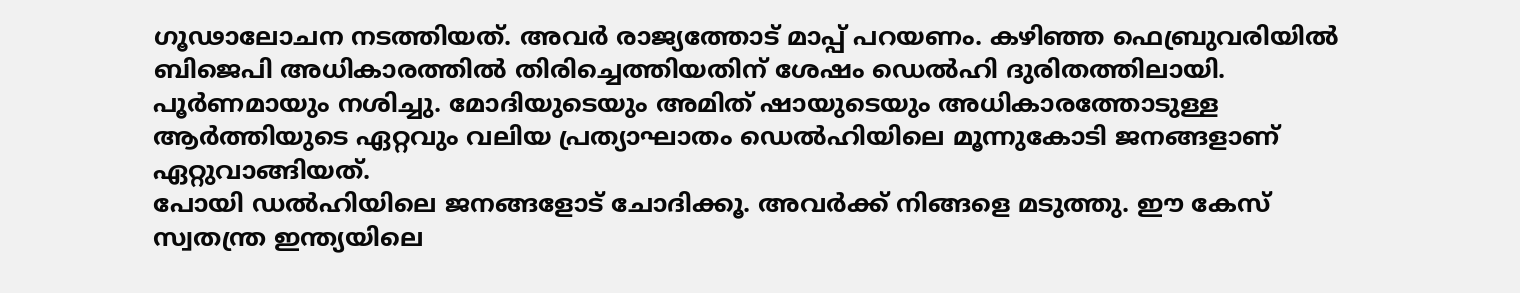ഗൂഢാലോചന നടത്തിയത്. അവർ രാജ്യത്തോട് മാപ്പ് പറയണം. കഴിഞ്ഞ ഫെബ്രുവരിയിൽ ബിജെപി അധികാരത്തിൽ തിരിച്ചെത്തിയതിന് ശേഷം ഡെൽഹി ദുരിതത്തിലായി. പൂർണമായും നശിച്ചു. മോദിയുടെയും അമിത് ഷായുടെയും അധികാരത്തോടുള്ള ആർത്തിയുടെ ഏറ്റവും വലിയ പ്രത്യാഘാതം ഡെൽഹിയിലെ മൂന്നുകോടി ജനങ്ങളാണ് ഏറ്റുവാങ്ങിയത്.
പോയി ഡൽഹിയിലെ ജനങ്ങളോട് ചോദിക്കൂ. അവർക്ക് നിങ്ങളെ മടുത്തു. ഈ കേസ് സ്വതന്ത്ര ഇന്ത്യയിലെ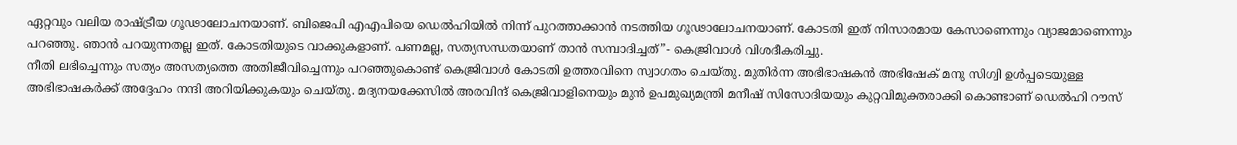ഏറ്റവും വലിയ രാഷ്ട്രീയ ഗൂഢാലോചനയാണ്. ബിജെപി എഎപിയെ ഡെൽഹിയിൽ നിന്ന് പുറത്താക്കാൻ നടത്തിയ ഗൂഢാലോചനയാണ്. കോടതി ഇത് നിസാരമായ കേസാണെന്നും വ്യാജമാണെന്നും പറഞ്ഞു. ഞാൻ പറയുന്നതല്ല ഇത്. കോടതിയുടെ വാക്കുകളാണ്. പണമല്ല, സത്യസന്ധതയാണ് താൻ സമ്പാദിച്ചത്”- കെജ്രിവാൾ വിശദീകരിച്ചു.
നീതി ലഭിച്ചെന്നും സത്യം അസത്യത്തെ അതിജീവിച്ചെന്നും പറഞ്ഞുകൊണ്ട് കെജ്രിവാൾ കോടതി ഉത്തരവിനെ സ്വാഗതം ചെയ്തു. മുതിർന്ന അഭിഭാഷകൻ അഭിഷേക് മനു സിഗ്വി ഉൾപ്പടെയുള്ള അഭിഭാഷകർക്ക് അദ്ദേഹം നന്ദി അറിയിക്കുകയും ചെയ്തു. മദ്യനയക്കേസിൽ അരവിന്ദ് കെജ്രിവാളിനെയും മുൻ ഉപമുഖ്യമന്ത്രി മനീഷ് സിസോദിയയും കുറ്റവിമുക്തരാക്കി കൊണ്ടാണ് ഡെൽഹി റൗസ്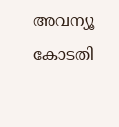അവന്യൂ കോടതി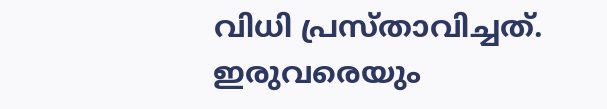വിധി പ്രസ്താവിച്ചത്. ഇരുവരെയും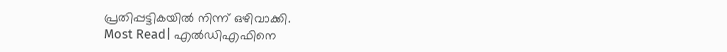പ്രതിപ്പട്ടികയിൽ നിന്ന് ഒഴിവാക്കി.
Most Read| എൽഡിഎഫിനെ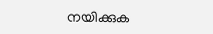നയിക്കുക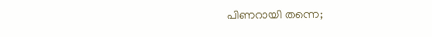പിണറായി തന്നെ;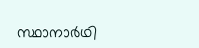സ്ഥാനാർഥി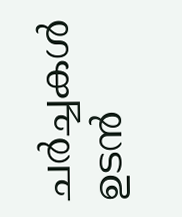ചർച്ചകൾ ഉടൻ